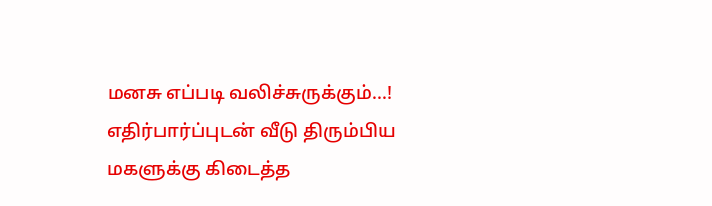மனசு எப்படி வலிச்சுருக்கும்...! எதிர்பார்ப்புடன் வீடு திரும்பிய மகளுக்கு கிடைத்த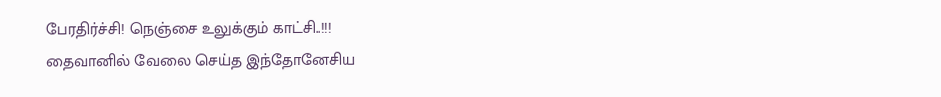பேரதிர்ச்சி! நெஞ்சை உலுக்கும் காட்சி..!!!
தைவானில் வேலை செய்த இந்தோனேசிய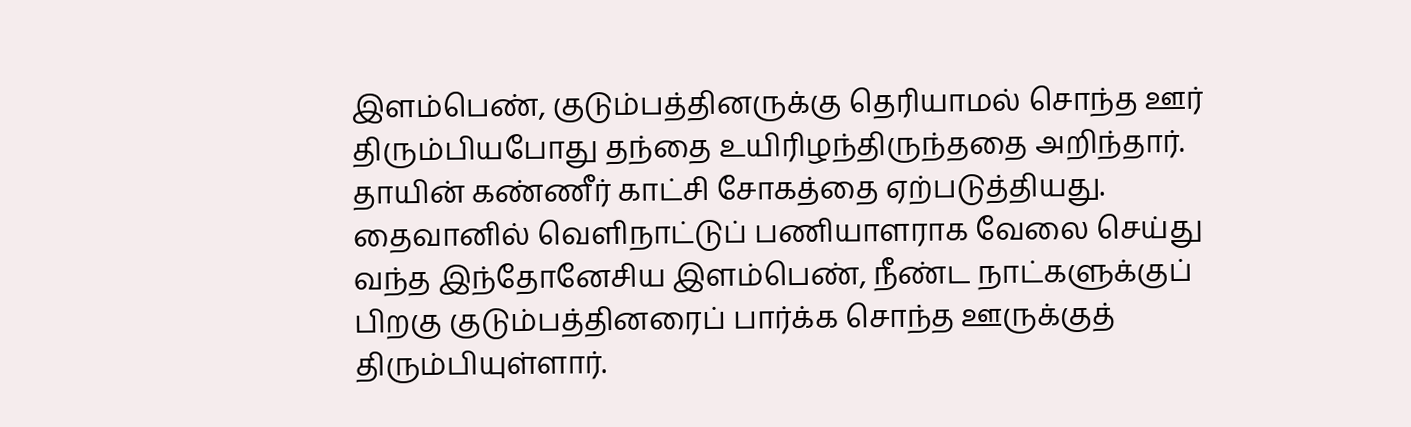இளம்பெண், குடும்பத்தினருக்கு தெரியாமல் சொந்த ஊர் திரும்பியபோது தந்தை உயிரிழந்திருந்ததை அறிந்தார். தாயின் கண்ணீர் காட்சி சோகத்தை ஏற்படுத்தியது.
தைவானில் வெளிநாட்டுப் பணியாளராக வேலை செய்து வந்த இந்தோனேசிய இளம்பெண், நீண்ட நாட்களுக்குப் பிறகு குடும்பத்தினரைப் பார்க்க சொந்த ஊருக்குத் திரும்பியுள்ளார்.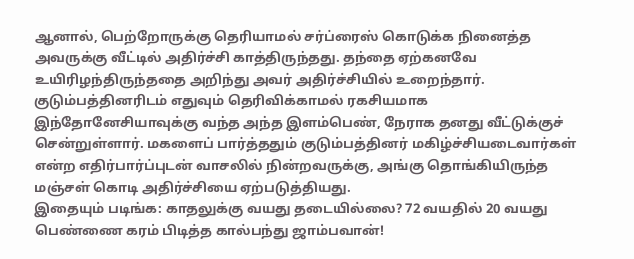ஆனால், பெற்றோருக்கு தெரியாமல் சர்ப்ரைஸ் கொடுக்க நினைத்த அவருக்கு வீட்டில் அதிர்ச்சி காத்திருந்தது. தந்தை ஏற்கனவே உயிரிழந்திருந்ததை அறிந்து அவர் அதிர்ச்சியில் உறைந்தார்.
குடும்பத்தினரிடம் எதுவும் தெரிவிக்காமல் ரகசியமாக இந்தோனேசியாவுக்கு வந்த அந்த இளம்பெண், நேராக தனது வீட்டுக்குச் சென்றுள்ளார். மகளைப் பார்த்ததும் குடும்பத்தினர் மகிழ்ச்சியடைவார்கள் என்ற எதிர்பார்ப்புடன் வாசலில் நின்றவருக்கு, அங்கு தொங்கியிருந்த மஞ்சள் கொடி அதிர்ச்சியை ஏற்படுத்தியது.
இதையும் படிங்க: காதலுக்கு வயது தடையில்லை? 72 வயதில் 20 வயது பெண்ணை கரம் பிடித்த கால்பந்து ஜாம்பவான்!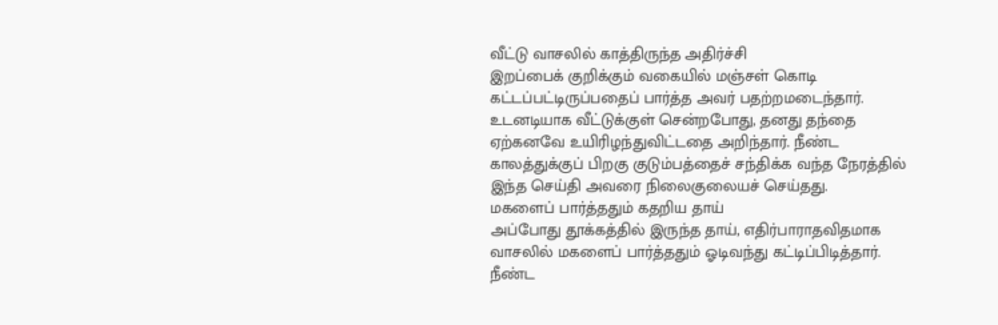வீட்டு வாசலில் காத்திருந்த அதிர்ச்சி
இறப்பைக் குறிக்கும் வகையில் மஞ்சள் கொடி கட்டப்பட்டிருப்பதைப் பார்த்த அவர் பதற்றமடைந்தார். உடனடியாக வீட்டுக்குள் சென்றபோது, தனது தந்தை ஏற்கனவே உயிரிழந்துவிட்டதை அறிந்தார். நீண்ட காலத்துக்குப் பிறகு குடும்பத்தைச் சந்திக்க வந்த நேரத்தில் இந்த செய்தி அவரை நிலைகுலையச் செய்தது.
மகளைப் பார்த்ததும் கதறிய தாய்
அப்போது தூக்கத்தில் இருந்த தாய், எதிர்பாராதவிதமாக வாசலில் மகளைப் பார்த்ததும் ஓடிவந்து கட்டிப்பிடித்தார். நீண்ட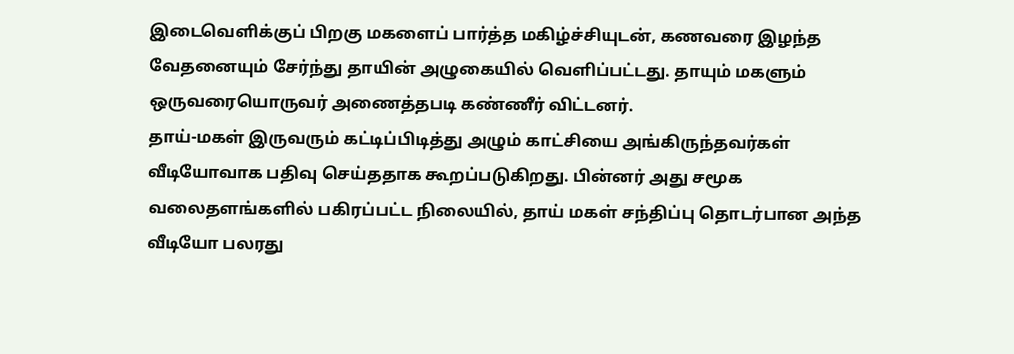இடைவெளிக்குப் பிறகு மகளைப் பார்த்த மகிழ்ச்சியுடன், கணவரை இழந்த வேதனையும் சேர்ந்து தாயின் அழுகையில் வெளிப்பட்டது. தாயும் மகளும் ஒருவரையொருவர் அணைத்தபடி கண்ணீர் விட்டனர்.
தாய்-மகள் இருவரும் கட்டிப்பிடித்து அழும் காட்சியை அங்கிருந்தவர்கள் வீடியோவாக பதிவு செய்ததாக கூறப்படுகிறது. பின்னர் அது சமூக வலைதளங்களில் பகிரப்பட்ட நிலையில், தாய் மகள் சந்திப்பு தொடர்பான அந்த வீடியோ பலரது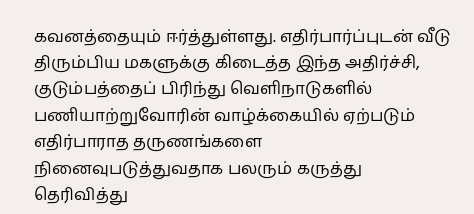கவனத்தையும் ஈர்த்துள்ளது. எதிர்பார்ப்புடன் வீடு திரும்பிய மகளுக்கு கிடைத்த இந்த அதிர்ச்சி, குடும்பத்தைப் பிரிந்து வெளிநாடுகளில் பணியாற்றுவோரின் வாழ்க்கையில் ஏற்படும் எதிர்பாராத தருணங்களை நினைவுபடுத்துவதாக பலரும் கருத்து தெரிவித்து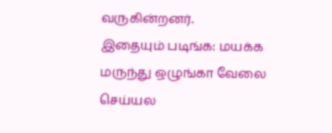வருகின்றனர்.
இதையும் படிங்க: மயக்க மருந்து ஒழுங்கா வேலை செய்யல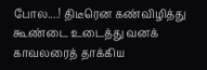போல....! திடீரென கண்விழித்து கூண்டை உடைத்து வனக் காவலரைத் தாக்கிய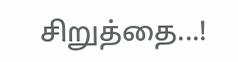சிறுத்தை...!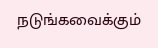நடுங்கவைக்கும்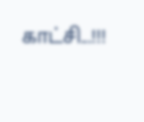காட்சி...!!!